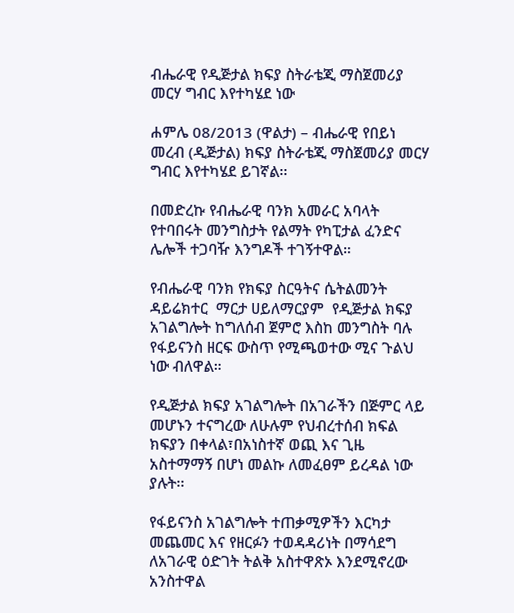ብሔራዊ የዲጅታል ክፍያ ስትራቴጂ ማስጀመሪያ መርሃ ግብር እየተካሄደ ነው

ሐምሌ 08/2013 (ዋልታ) – ብሔራዊ የበይነ መረብ (ዲጅታል) ክፍያ ስትራቴጂ ማስጀመሪያ መርሃ ግብር እየተካሄደ ይገኛል፡፡

በመድረኩ የብሔራዊ ባንክ አመራር አባላት የተባበሩት መንግስታት የልማት የካፒታል ፈንድና ሌሎች ተጋባዥ እንግዶች ተገኝተዋል።

የብሔራዊ ባንክ የክፍያ ስርዓትና ሴትልመንት ዳይሬክተር  ማርታ ሀይለማርያም  የዲጅታል ክፍያ አገልግሎት ከግለሰብ ጀምሮ እስከ መንግስት ባሉ የፋይናንስ ዘርፍ ውስጥ የሚጫወተው ሚና ጉልህ ነው ብለዋል።

የዲጅታል ክፍያ አገልግሎት በአገራችን በጅምር ላይ መሆኑን ተናግረው ለሁሉም የህብረተሰብ ክፍል ክፍያን በቀላል፣በአነስተኛ ወጪ እና ጊዜ አስተማማኝ በሆነ መልኩ ለመፈፀም ይረዳል ነው ያሉት፡፡

የፋይናንስ አገልግሎት ተጠቃሚዎችን እርካታ መጨመር እና የዘርፉን ተወዳዳሪነት በማሳደግ  ለአገራዊ ዕድገት ትልቅ አስተዋጽኦ እንደሚኖረው አንስተዋል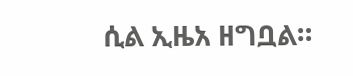ሲል ኢዜአ ዘግቧል።